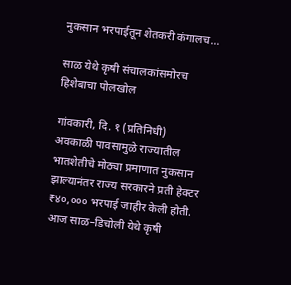नुकसान भरपाईतून शेतकरी कंगालच…

साळ येथे कृषी संचालकांसमोरच हिशेबाचा पोलखोल

गांवकारी, दि. १ (प्रतिनिधी)
अवकाळी पावसामुळे राज्यातील भातशेतीचे मोठ्या प्रमाणात नुकसान झाल्यानंतर राज्य सरकारने प्रती हेक्टर ₹४०,००० भरपाई जाहीर केली होती. आज साळ–डिचोली येथे कृषी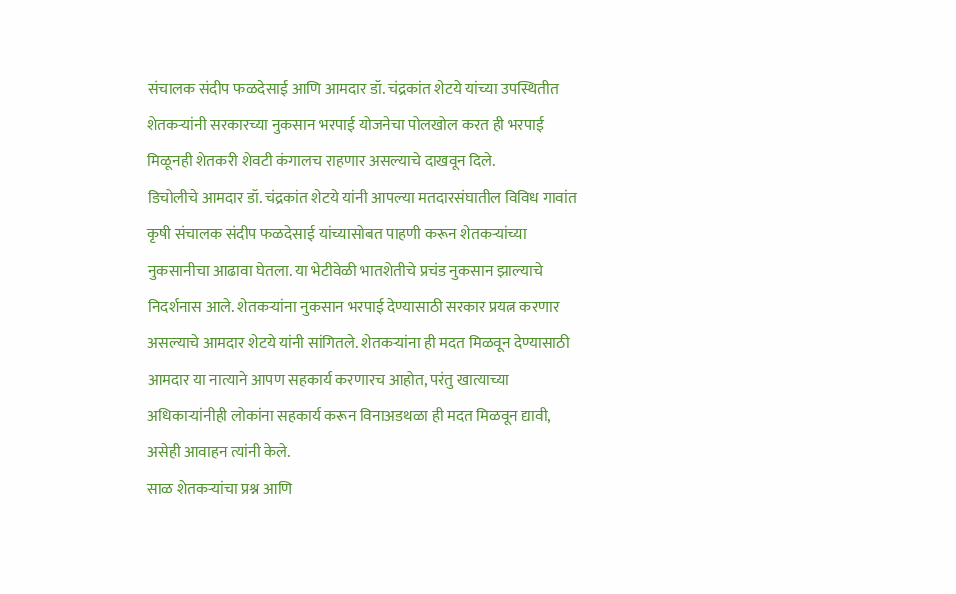संचालक संदीप फळदेसाई आणि आमदार डॉ. चंद्रकांत शेटये यांच्या उपस्थितीत शेतकऱ्यांनी सरकारच्या नुकसान भरपाई योजनेचा पोलखोल करत ही भरपाई मिळूनही शेतकरी शेवटी कंगालच राहणार असल्याचे दाखवून दिले.
डिचोलीचे आमदार डॉ. चंद्रकांत शेटये यांनी आपल्या मतदारसंघातील विविध गावांत कृषी संचालक संदीप फळदेसाई यांच्यासोबत पाहणी करून शेतकऱ्यांच्या नुकसानीचा आढावा घेतला. या भेटीवेळी भातशेतीचे प्रचंड नुकसान झाल्याचे निदर्शनास आले. शेतकऱ्यांना नुकसान भरपाई देण्यासाठी सरकार प्रयत्न करणार असल्याचे आमदार शेटये यांनी सांगितले. शेतकऱ्यांना ही मदत मिळवून देण्यासाठी आमदार या नात्याने आपण सहकार्य करणारच आहोत, परंतु खात्याच्या अधिकाऱ्यांनीही लोकांना सहकार्य करून विनाअडथळा ही मदत मिळवून द्यावी, असेही आवाहन त्यांनी केले.
साळ शेतकऱ्यांचा प्रश्न आणि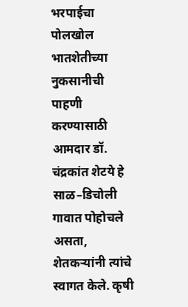भरपाईचा पोलखोल
भातशेतीच्या नुकसानीची पाहणी करण्यासाठी आमदार डॉ. चंद्रकांत शेटये हे साळ–डिचोली गावात पोहोचले असता, शेतकऱ्यांनी त्यांचे स्वागत केले. कृषी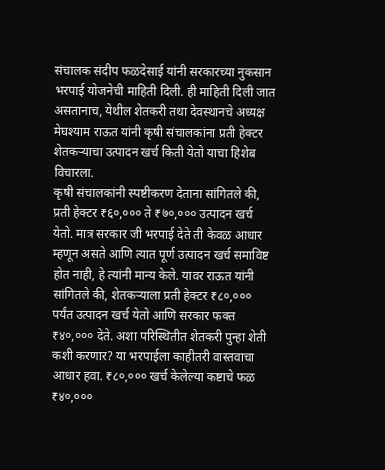संचालक संदीप फळदेसाई यांनी सरकारच्या नुकसान भरपाई योजनेची माहिती दिली. ही माहिती दिली जात असतानाच, येथील शेतकरी तथा देवस्थानचे अध्यक्ष मेघश्याम राऊत यांनी कृषी संचालकांना प्रती हेक्टर शेतकऱ्याचा उत्पादन खर्च किती येतो याचा हिशेब विचारला.
कृषी संचालकांनी स्पष्टीकरण देताना सांगितले की, प्रती हेक्टर ₹६०,००० ते ₹७०,००० उत्पादन खर्च येतो. मात्र सरकार जी भरपाई देते ती केवळ आधार म्हणून असते आणि त्यात पूर्ण उत्पादन खर्च समाविष्ट होत नाही, हे त्यांनी मान्य केले. यावर राऊत यांनी सांगितले की, शेतकऱ्याला प्रती हेक्टर ₹८०,००० पर्यंत उत्पादन खर्च येतो आणि सरकार फक्त ₹४०,००० देते. अशा परिस्थितीत शेतकरी पुन्हा शेती कशी करणार? या भरपाईला काहीतरी वास्तवाचा आधार हवा. ₹८०,००० खर्च केलेल्या कष्टाचे फळ ₹४०,०००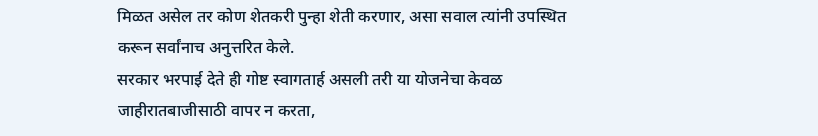मिळत असेल तर कोण शेतकरी पुन्हा शेती करणार, असा सवाल त्यांनी उपस्थित करून सर्वांनाच अनुत्तरित केले.
सरकार भरपाई देते ही गोष्ट स्वागतार्ह असली तरी या योजनेचा केवळ जाहीरातबाजीसाठी वापर न करता,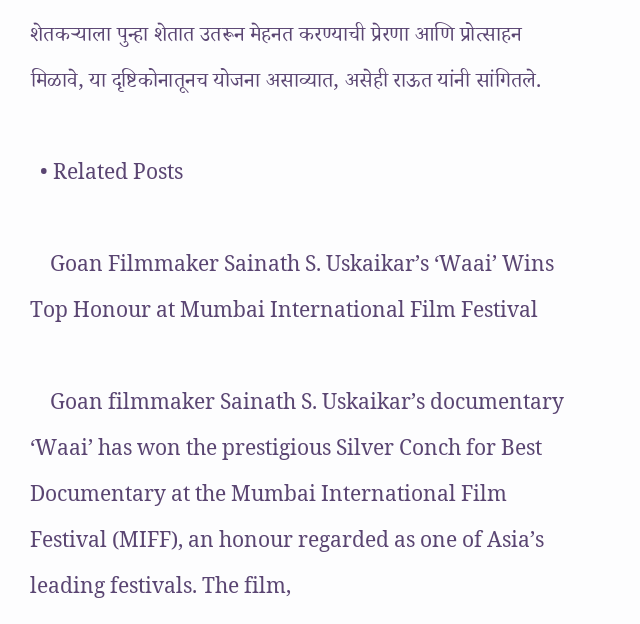शेतकऱ्याला पुन्हा शेतात उतरून मेहनत करण्याची प्रेरणा आणि प्रोत्साहन मिळावे, या दृष्टिकोनातूनच योजना असाव्यात, असेही राऊत यांनी सांगितले.

  • Related Posts

    Goan Filmmaker Sainath S. Uskaikar’s ‘Waai’ Wins Top Honour at Mumbai International Film Festival

    Goan filmmaker Sainath S. Uskaikar’s documentary ‘Waai’ has won the prestigious Silver Conch for Best Documentary at the Mumbai International Film Festival (MIFF), an honour regarded as one of Asia’s leading festivals. The film,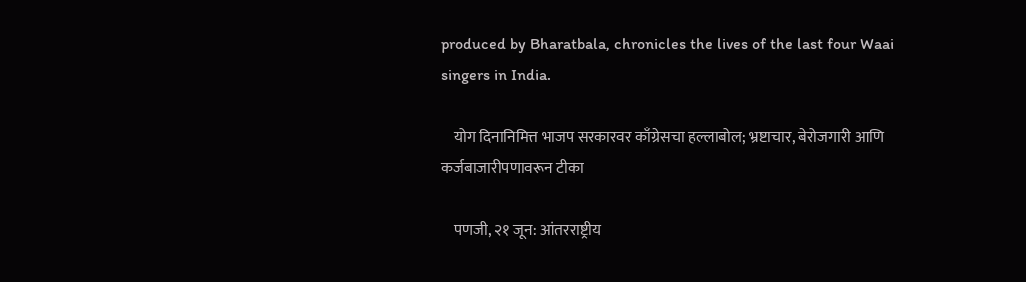produced by Bharatbala, chronicles the lives of the last four Waai singers in India.

    योग दिनानिमित्त भाजप सरकारवर काँग्रेसचा हल्लाबोल; भ्रष्टाचार, बेरोजगारी आणि कर्जबाजारीपणावरून टीका

    पणजी, २१ जून: आंतरराष्ट्रीय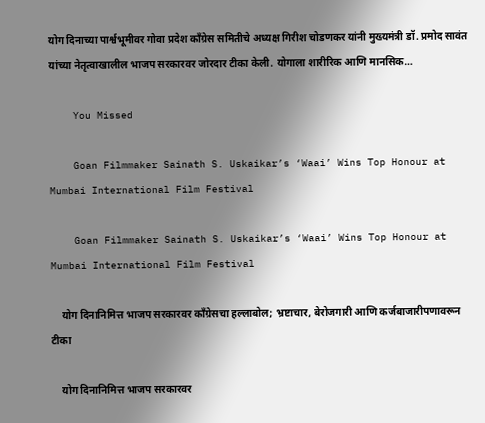योग दिनाच्या पार्श्वभूमीवर गोवा प्रदेश काँग्रेस समितीचे अध्यक्ष गिरीश चोडणकर यांनी मुख्यमंत्री डॉ. प्रमोद सावंत यांच्या नेतृत्वाखालील भाजप सरकारवर जोरदार टीका केली. योगाला शारीरिक आणि मानसिक…

    You Missed

    Goan Filmmaker Sainath S. Uskaikar’s ‘Waai’ Wins Top Honour at Mumbai International Film Festival

    Goan Filmmaker Sainath S. Uskaikar’s ‘Waai’ Wins Top Honour at Mumbai International Film Festival

    योग दिनानिमित्त भाजप सरकारवर काँग्रेसचा हल्लाबोल; भ्रष्टाचार, बेरोजगारी आणि कर्जबाजारीपणावरून टीका

    योग दिनानिमित्त भाजप सरकारवर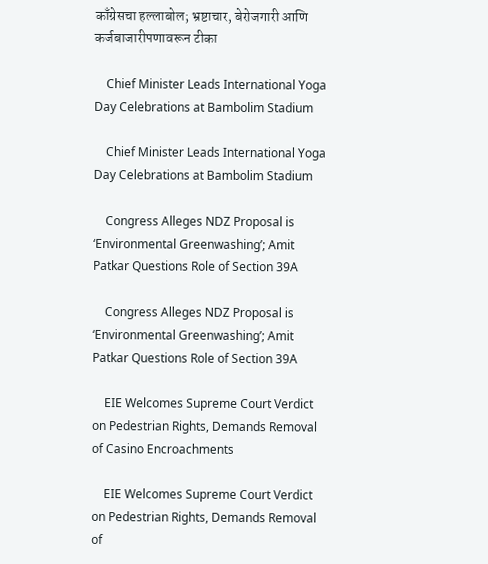काँग्रेसचा हल्लाबोल; भ्रष्टाचार, बेरोजगारी आणि कर्जबाजारीपणावरून टीका

    Chief Minister Leads International Yoga Day Celebrations at Bambolim Stadium

    Chief Minister Leads International Yoga Day Celebrations at Bambolim Stadium

    Congress Alleges NDZ Proposal is ‘Environmental Greenwashing’; Amit Patkar Questions Role of Section 39A

    Congress Alleges NDZ Proposal is ‘Environmental Greenwashing’; Amit Patkar Questions Role of Section 39A

    EIE Welcomes Supreme Court Verdict on Pedestrian Rights, Demands Removal of Casino Encroachments

    EIE Welcomes Supreme Court Verdict on Pedestrian Rights, Demands Removal of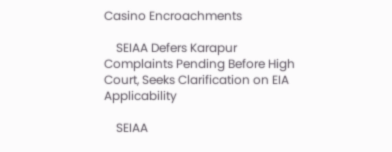Casino Encroachments

    SEIAA Defers Karapur Complaints Pending Before High Court, Seeks Clarification on EIA Applicability

    SEIAA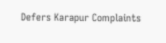Defers Karapur Complaints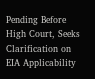Pending Before High Court, Seeks Clarification on EIA Applicability